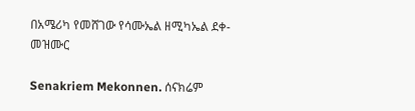በአሜሪካ የመሸገው የሳሙኤል ዘሚካኤል ደቀ-መዝሙር

Senakriem Mekonnen. ሰናክሬም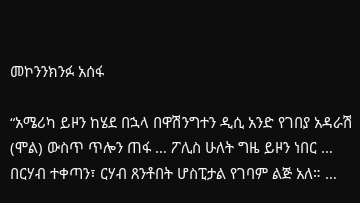መኮንንክንፉ አሰፋ

“አሜሪካ ይዞን ከሄደ በኋላ በዋሽንግተን ዲሲ አንድ የገበያ አዳራሽ (ሞል) ውስጥ ጥሎን ጠፋ … ፖሊስ ሁለት ግዜ ይዞን ነበር … በርሃብ ተቀጣን፣ ርሃብ ጸንቶበት ሆስፒታል የገባም ልጅ አለ። …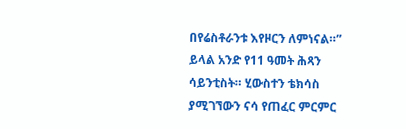በየሬስቶራንቱ እየዞርን ለምነናል።” ይላል አንድ የ11 ዓመት ሕጻን ሳይንቲስት። ሂውስተን ቴክሳስ ያሚገኘውን ናሳ የጠፈር ምርምር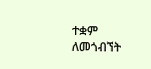ተቋም ለመጎብኘት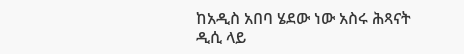ከአዲስ አበባ ሄደው ነው አስሩ ሕጻናት ዲሲ ላይ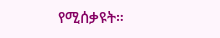የሚሰቃዩት።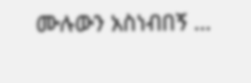ሙሉውን አስነብበኝ …